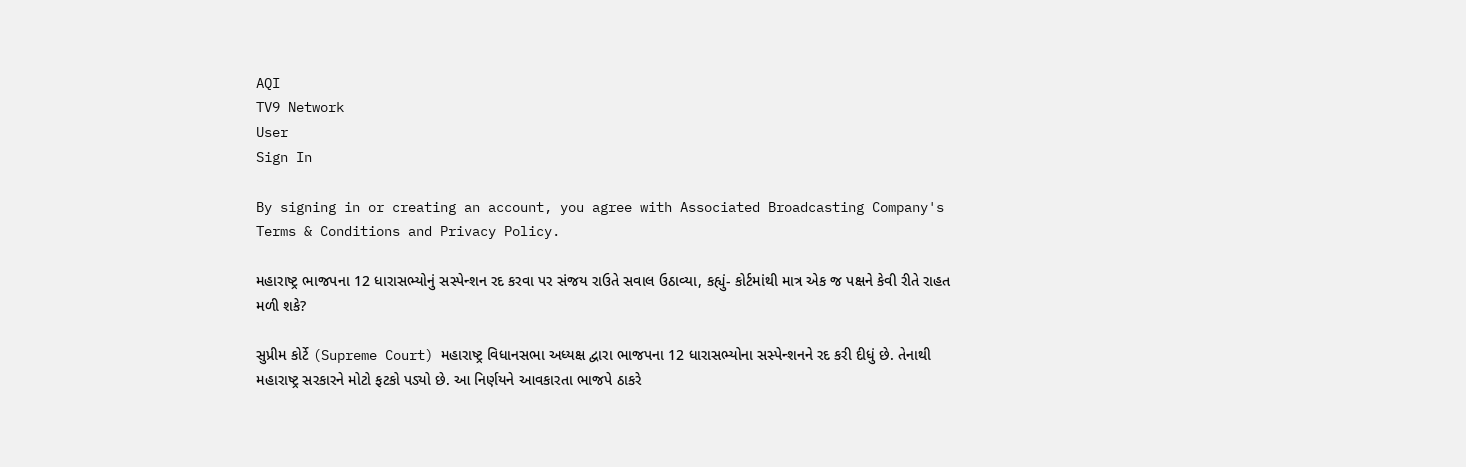AQI
TV9 Network
User
Sign In

By signing in or creating an account, you agree with Associated Broadcasting Company's Terms & Conditions and Privacy Policy.

મહારાષ્ટ્ર ભાજપના 12 ધારાસભ્યોનું સસ્પેન્શન રદ કરવા પર સંજય રાઉતે સવાલ ઉઠાવ્યા, કહ્યું- કોર્ટમાંથી માત્ર એક જ પક્ષને કેવી રીતે રાહત મળી શકે?

સુપ્રીમ કોર્ટે (Supreme Court) મહારાષ્ટ્ર વિધાનસભા અધ્યક્ષ દ્વારા ભાજપના 12 ધારાસભ્યોના સસ્પેન્શનને રદ કરી દીધું છે. તેનાથી મહારાષ્ટ્ર સરકારને મોટો ફટકો પડ્યો છે. આ નિર્ણયને આવકારતા ભાજપે ઠાકરે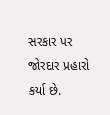સરકાર પર જોરદાર પ્રહારો કર્યા છે.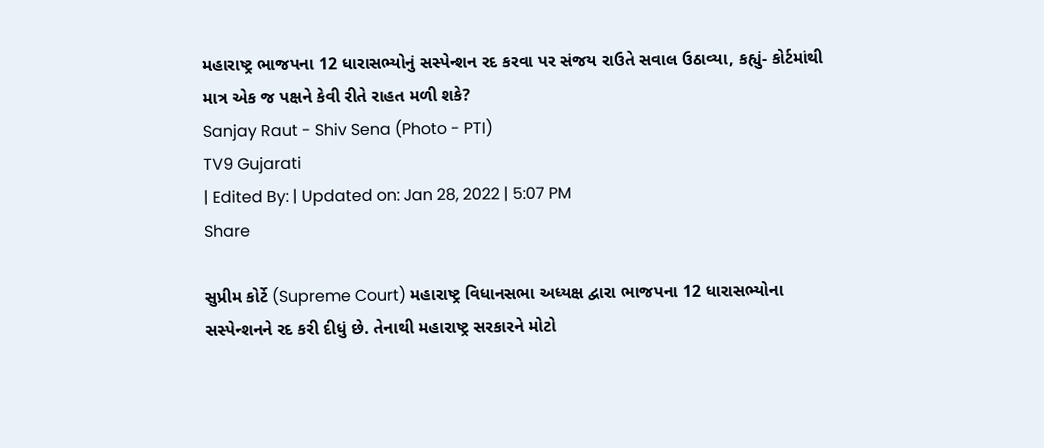મહારાષ્ટ્ર ભાજપના 12 ધારાસભ્યોનું સસ્પેન્શન રદ કરવા પર સંજય રાઉતે સવાલ ઉઠાવ્યા, કહ્યું- કોર્ટમાંથી માત્ર એક જ પક્ષને કેવી રીતે રાહત મળી શકે?
Sanjay Raut - Shiv Sena (Photo - PTI)
TV9 Gujarati
| Edited By: | Updated on: Jan 28, 2022 | 5:07 PM
Share

સુપ્રીમ કોર્ટે (Supreme Court) મહારાષ્ટ્ર વિધાનસભા અધ્યક્ષ દ્વારા ભાજપના 12 ધારાસભ્યોના સસ્પેન્શનને રદ કરી દીધું છે. તેનાથી મહારાષ્ટ્ર સરકારને મોટો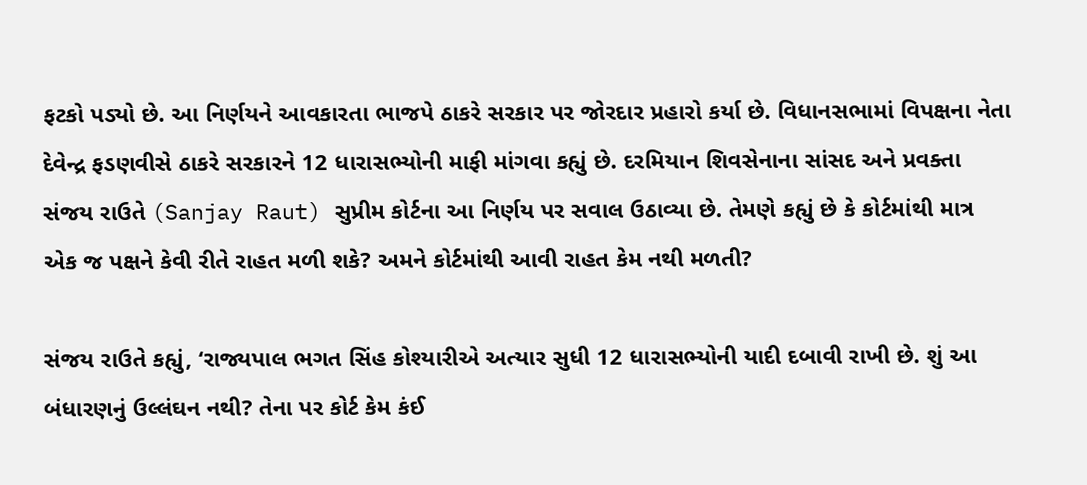ફટકો પડ્યો છે. આ નિર્ણયને આવકારતા ભાજપે ઠાકરે સરકાર પર જોરદાર પ્રહારો કર્યા છે. વિધાનસભામાં વિપક્ષના નેતા દેવેન્દ્ર ફડણવીસે ઠાકરે સરકારને 12 ધારાસભ્યોની માફી માંગવા કહ્યું છે. દરમિયાન શિવસેનાના સાંસદ અને પ્રવક્તા સંજય રાઉતે (Sanjay Raut) સુપ્રીમ કોર્ટના આ નિર્ણય પર સવાલ ઉઠાવ્યા છે. તેમણે કહ્યું છે કે કોર્ટમાંથી માત્ર એક જ પક્ષને કેવી રીતે રાહત મળી શકે? અમને કોર્ટમાંથી આવી રાહત કેમ નથી મળતી?

સંજય રાઉતે કહ્યું, ‘રાજ્યપાલ ભગત સિંહ કોશ્યારીએ અત્યાર સુધી 12 ધારાસભ્યોની યાદી દબાવી રાખી છે. શું આ બંધારણનું ઉલ્લંઘન નથી? તેના પર કોર્ટ કેમ કંઈ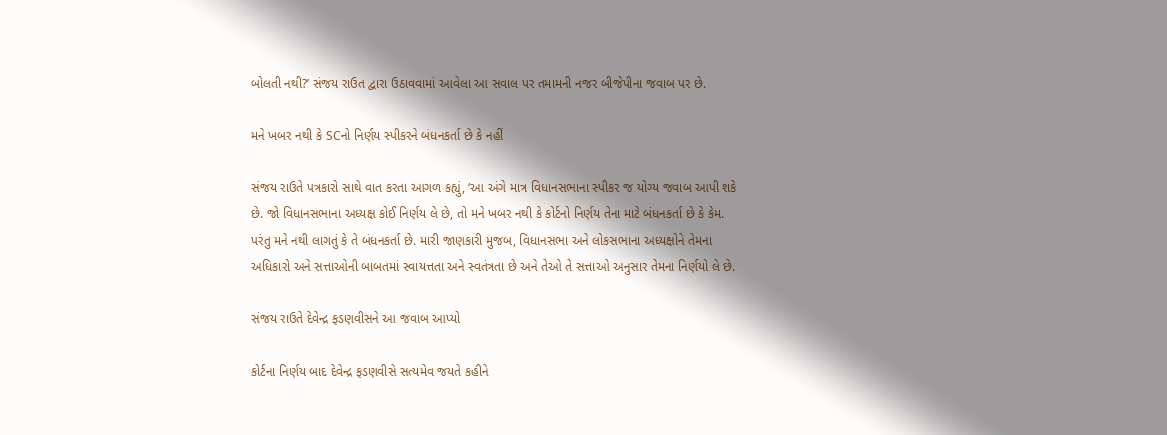બોલતી નથી?’ સંજય રાઉત દ્વારા ઉઠાવવામાં આવેલા આ સવાલ પર તમામની નજર બીજેપીના જવાબ પર છે.

મને ખબર નથી કે SCનો નિર્ણય સ્પીકરને બંધનકર્તા છે કે નહીં

સંજય રાઉતે પત્રકારો સાથે વાત કરતા આગળ કહ્યું, ‘આ અંગે માત્ર વિધાનસભાના સ્પીકર જ યોગ્ય જવાબ આપી શકે છે. જો વિધાનસભાના અધ્યક્ષ કોઈ નિર્ણય લે છે, તો મને ખબર નથી કે કોર્ટનો નિર્ણય તેના માટે બંધનકર્તા છે કે કેમ. પરંતુ મને નથી લાગતું કે તે બંધનકર્તા છે. મારી જાણકારી મુજબ, વિધાનસભા અને લોકસભાના અધ્યક્ષોને તેમના અધિકારો અને સત્તાઓની બાબતમાં સ્વાયત્તતા અને સ્વતંત્રતા છે અને તેઓ તે સત્તાઓ અનુસાર તેમના નિર્ણયો લે છે.

સંજય રાઉતે દેવેન્દ્ર ફડણવીસને આ જવાબ આપ્યો

કોર્ટના નિર્ણય બાદ દેવેન્દ્ર ફડણવીસે સત્યમેવ જયતે કહીને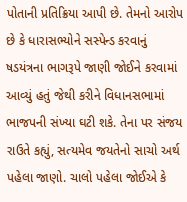પોતાની પ્રતિક્રિયા આપી છે. તેમનો આરોપ છે કે ધારાસભ્યોને સસ્પેન્ડ કરવાનું ષડયંત્રના ભાગરૂપે જાણી જોઈને કરવામાં આવ્યું હતું જેથી કરીને વિધાનસભામાં ભાજપની સંખ્યા ઘટી શકે. તેના પર સંજય રાઉતે કહ્યું, સત્યમેવ જયતેનો સાચો અર્થ પહેલા જાણો. ચાલો પહેલા જોઈએ કે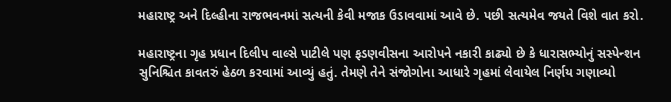મહારાષ્ટ્ર અને દિલ્હીના રાજભવનમાં સત્યની કેવી મજાક ઉડાવવામાં આવે છે. પછી સત્યમેવ જયતે વિશે વાત કરો.

મહારાષ્ટ્રના ગૃહ પ્રધાન દિલીપ વાલ્સે પાટીલે પણ ફડણવીસના આરોપને નકારી કાઢ્યો છે કે ધારાસભ્યોનું સસ્પેન્શન સુનિશ્ચિત કાવતરું હેઠળ કરવામાં આવ્યું હતું. તેમણે તેને સંજોગોના આધારે ગૃહમાં લેવાયેલ નિર્ણય ગણાવ્યો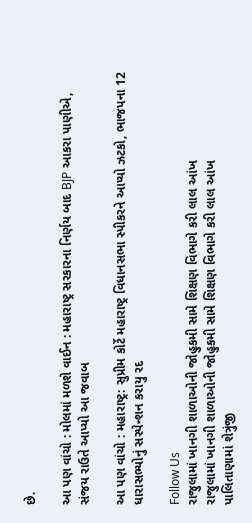છે.

આ પણ વાંચો : મોલમાં મળશે વાઈન : મહારાષ્ટ્ર સરકારના નિર્ણય બાદ BJP આકરા પાણીએ, સંજય રાઉતે આપ્યો આ જવાબ

આ પણ વાંચો : મહારાષ્ટ્ર: સુપ્રીમ કોર્ટે મહારાષ્ટ્ર વિધાનસભા સ્પીકરને આપ્યો ઝટકો, ભાજપના 12 ધારાસભ્યોનું સસ્પેન્શન કરાયુ રદ

Follow Us
રાજુલામાં ખાનગી શાળાઓની જોહુકમી સામે શિક્ષણ વિભાગે કરી લાલ આંખ
રાજુલામાં ખાનગી શાળાઓની જોહુકમી સામે શિક્ષણ વિભાગે કરી લાલ આંખ
પાલિતાણામાં શેત્રુંજી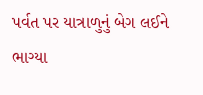પર્વત પર યાત્રાળુનું બેગ લઈને ભાગ્યા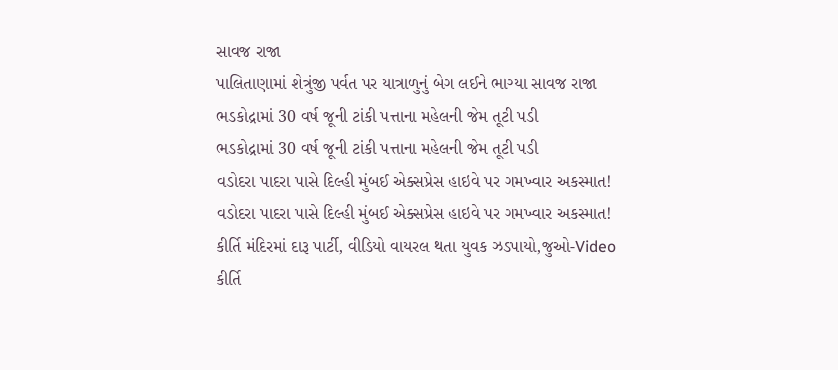સાવજ રાજા
પાલિતાણામાં શેત્રુંજી પર્વત પર યાત્રાળુનું બેગ લઈને ભાગ્યા સાવજ રાજા
ભડકોદ્રામાં 30 વર્ષ જૂની ટાંકી પત્તાના મહેલની જેમ તૂટી પડી
ભડકોદ્રામાં 30 વર્ષ જૂની ટાંકી પત્તાના મહેલની જેમ તૂટી પડી
વડોદરા પાદરા પાસે દિલ્હી મુંબઈ એક્સપ્રેસ હાઇવે પર ગમખ્વાર અકસ્માત!
વડોદરા પાદરા પાસે દિલ્હી મુંબઈ એક્સપ્રેસ હાઇવે પર ગમખ્વાર અકસ્માત!
કીર્તિ મંદિરમાં દારૂ પાર્ટી, વીડિયો વાયરલ થતા યુવક ઝડપાયો,જુઓ-Video
કીર્તિ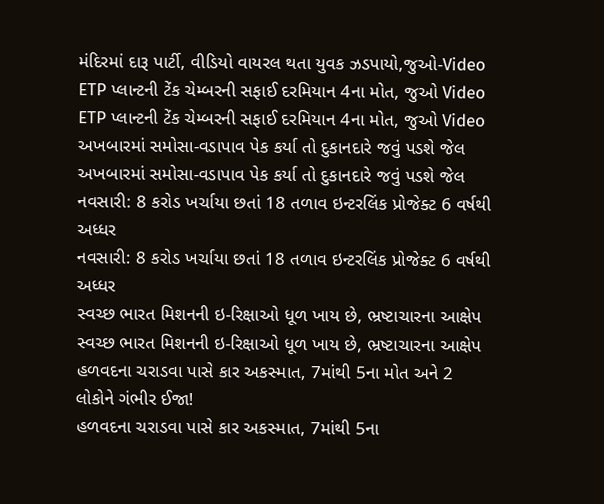મંદિરમાં દારૂ પાર્ટી, વીડિયો વાયરલ થતા યુવક ઝડપાયો,જુઓ-Video
ETP પ્લાન્ટની ટેંક ચેમ્બરની સફાઈ દરમિયાન 4ના મોત, જુઓ Video
ETP પ્લાન્ટની ટેંક ચેમ્બરની સફાઈ દરમિયાન 4ના મોત, જુઓ Video
અખબારમાં સમોસા-વડાપાવ પેક કર્યા તો દુકાનદારે જવું પડશે જેલ
અખબારમાં સમોસા-વડાપાવ પેક કર્યા તો દુકાનદારે જવું પડશે જેલ
નવસારી: 8 કરોડ ખર્ચાયા છતાં 18 તળાવ ઇન્ટરલિંક પ્રોજેક્ટ 6 વર્ષથી અધ્ધર
નવસારી: 8 કરોડ ખર્ચાયા છતાં 18 તળાવ ઇન્ટરલિંક પ્રોજેક્ટ 6 વર્ષથી અધ્ધર
સ્વચ્છ ભારત મિશનની ઇ-રિક્ષાઓ ધૂળ ખાય છે, ભ્રષ્ટાચારના આક્ષેપ
સ્વચ્છ ભારત મિશનની ઇ-રિક્ષાઓ ધૂળ ખાય છે, ભ્રષ્ટાચારના આક્ષેપ
હળવદના ચરાડવા પાસે કાર અકસ્માત, 7માંથી 5ના મોત અને 2 લોકોને ગંભીર ઈજા!
હળવદના ચરાડવા પાસે કાર અકસ્માત, 7માંથી 5ના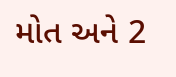મોત અને 2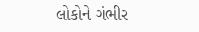લોકોને ગંભીર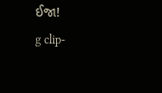ઈજા!
g clip-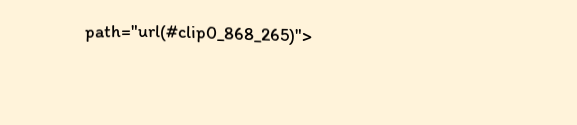path="url(#clip0_868_265)">